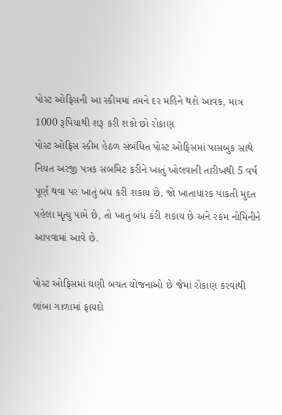પોસ્ટ ઓફિસની આ સ્કીમમાં તમને દર મહિને થશે આવક, માત્ર 1000 રૂપિયાથી શરૂ કરી શકો છો રોકાણ
પોસ્ટ ઓફિસ સ્કીમ હેઠળ સંબંધિત પોસ્ટ ઓફિસમાં પાસબુક સાથે નિયત અરજી પત્રક સબમિટ કરીને ખાતું ખોલવાની તારીખથી 5 વર્ષ પૂર્ણ થવા પર ખાતું બંધ કરી શકાય છે. જો ખાતાધારક પાકતી મુદત પહેલા મૃત્યુ પામે છે, તો ખાતું બંધ કરી શકાય છે અને રકમ નોમિનીને આપવામાં આવે છે.

પોસ્ટ ઓફિસમાં ઘણી બચત યોજનાઓ છે જેમાં રોકાણ કરવાથી લાંબા ગાળામાં ફાયદો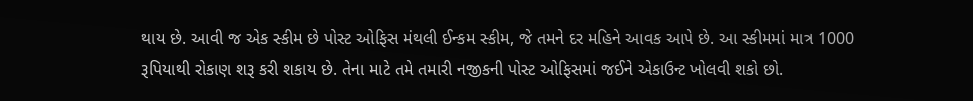થાય છે. આવી જ એક સ્કીમ છે પોસ્ટ ઓફિસ મંથલી ઈન્કમ સ્કીમ, જે તમને દર મહિને આવક આપે છે. આ સ્કીમમાં માત્ર 1000 રૂપિયાથી રોકાણ શરૂ કરી શકાય છે. તેના માટે તમે તમારી નજીકની પોસ્ટ ઓફિસમાં જઈને એકાઉન્ટ ખોલવી શકો છો.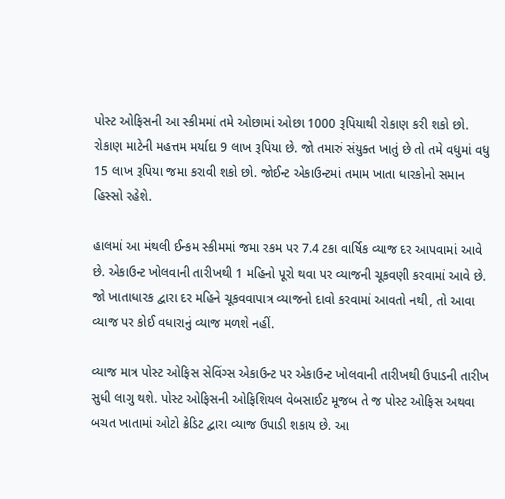પોસ્ટ ઓફિસની આ સ્કીમમાં તમે ઓછામાં ઓછા 1000 રૂપિયાથી રોકાણ કરી શકો છો. રોકાણ માટેની મહત્તમ મર્યાદા 9 લાખ રૂપિયા છે. જો તમારું સંયુક્ત ખાતું છે તો તમે વધુમાં વધુ 15 લાખ રૂપિયા જમા કરાવી શકો છો. જોઈન્ટ એકાઉન્ટમાં તમામ ખાતા ધારકોનો સમાન હિસ્સો રહેશે.

હાલમાં આ મંથલી ઈન્કમ સ્કીમમાં જમા રકમ પર 7.4 ટકા વાર્ષિક વ્યાજ દર આપવામાં આવે છે. એકાઉન્ટ ખોલવાની તારીખથી 1 મહિનો પૂરો થવા પર વ્યાજની ચૂકવણી કરવામાં આવે છે. જો ખાતાધારક દ્વારા દર મહિને ચૂકવવાપાત્ર વ્યાજનો દાવો કરવામાં આવતો નથી, તો આવા વ્યાજ પર કોઈ વધારાનું વ્યાજ મળશે નહીં.

વ્યાજ માત્ર પોસ્ટ ઓફિસ સેવિંગ્સ એકાઉન્ટ પર એકાઉન્ટ ખોલવાની તારીખથી ઉપાડની તારીખ સુધી લાગુ થશે. પોસ્ટ ઓફિસની ઓફિશિયલ વેબસાઈટ મૂજબ તે જ પોસ્ટ ઓફિસ અથવા બચત ખાતામાં ઓટો ક્રેડિટ દ્વારા વ્યાજ ઉપાડી શકાય છે. આ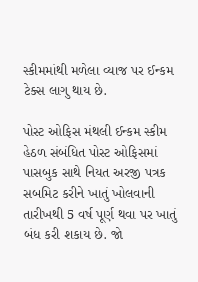સ્કીમમાંથી મળેલા વ્યાજ પર ઈન્કમ ટેક્સ લાગુ થાય છે.

પોસ્ટ ઓફિસ મંથલી ઈન્કમ સ્કીમ હેઠળ સંબંધિત પોસ્ટ ઓફિસમાં પાસબુક સાથે નિયત અરજી પત્રક સબમિટ કરીને ખાતું ખોલવાની તારીખથી 5 વર્ષ પૂર્ણ થવા પર ખાતું બંધ કરી શકાય છે. જો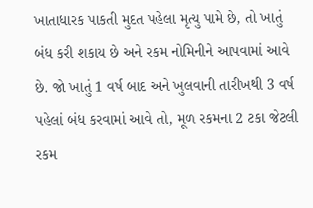ખાતાધારક પાકતી મુદત પહેલા મૃત્યુ પામે છે, તો ખાતું બંધ કરી શકાય છે અને રકમ નોમિનીને આપવામાં આવે છે. જો ખાતું 1 વર્ષ બાદ અને ખુલવાની તારીખથી 3 વર્ષ પહેલાં બંધ કરવામાં આવે તો, મૂળ રકમના 2 ટકા જેટલી રકમ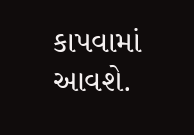કાપવામાં આવશે.